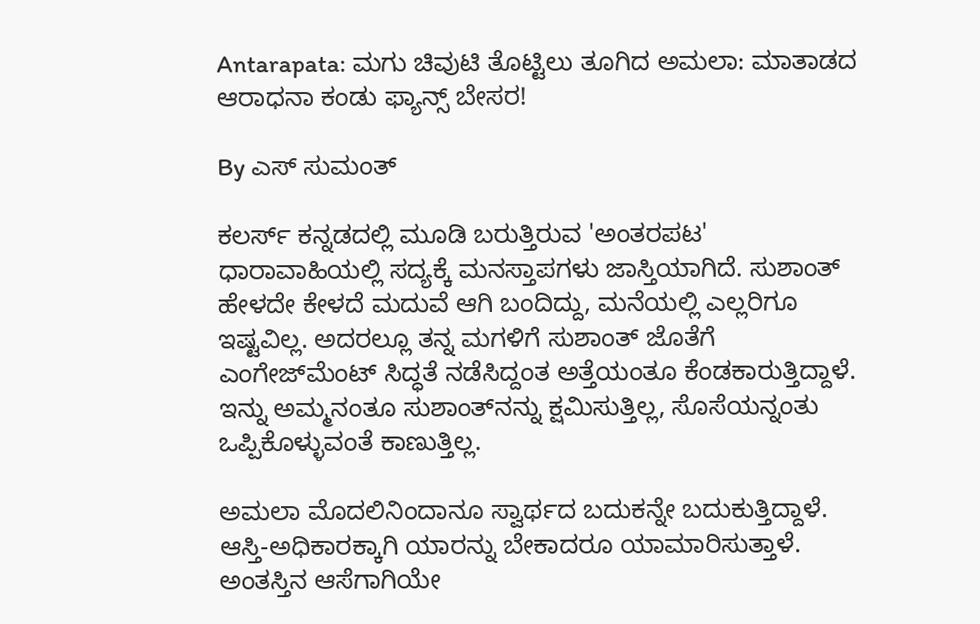Antarapata: ಮಗು ಚಿವುಟಿ ತೊಟ್ಟಿಲು ತೂಗಿದ ಅಮಲಾ: ಮಾತಾಡದ ಆರಾಧನಾ ಕಂಡು ಫ್ಯಾನ್ಸ್ ಬೇಸರ!

By ಎಸ್ ಸುಮಂತ್

ಕಲರ್ಸ್ ಕನ್ನಡದಲ್ಲಿ ಮೂಡಿ ಬರುತ್ತಿರುವ 'ಅಂತರಪಟ' ಧಾರಾವಾಹಿಯಲ್ಲಿ ಸದ್ಯಕ್ಕೆ ಮನಸ್ತಾಪಗಳು ಜಾಸ್ತಿಯಾಗಿದೆ. ಸುಶಾಂತ್ ಹೇಳದೇ ಕೇಳದೆ ಮದುವೆ ಆಗಿ ಬಂದಿದ್ದು, ಮನೆಯಲ್ಲಿ ಎಲ್ಲರಿಗೂ ಇಷ್ಟವಿಲ್ಲ. ಅದರಲ್ಲೂ ತನ್ನ ಮಗಳಿಗೆ ಸುಶಾಂತ್ ಜೊತೆಗೆ ಎಂಗೇಜ್‌ಮೆಂಟ್ ಸಿದ್ಧತೆ ನಡೆಸಿದ್ದಂತ ಅತ್ತೆಯಂತೂ ಕೆಂಡಕಾರುತ್ತಿದ್ದಾಳೆ. ಇನ್ನು ಅಮ್ಮನಂತೂ ಸುಶಾಂತ್‌ನನ್ನು ಕ್ಷಮಿಸುತ್ತಿಲ್ಲ, ಸೊಸೆಯನ್ನಂತು ಒಪ್ಪಿಕೊಳ್ಳುವಂತೆ ಕಾಣುತ್ತಿಲ್ಲ.

ಅಮಲಾ ಮೊದಲಿನಿಂದಾನೂ ಸ್ವಾರ್ಥದ ಬದುಕನ್ನೇ ಬದುಕುತ್ತಿದ್ದಾಳೆ. ಆಸ್ತಿ-ಅಧಿಕಾರಕ್ಕಾಗಿ ಯಾರನ್ನು ಬೇಕಾದರೂ ಯಾಮಾರಿಸುತ್ತಾಳೆ. ಅಂತಸ್ತಿನ ಆಸೆಗಾಗಿಯೇ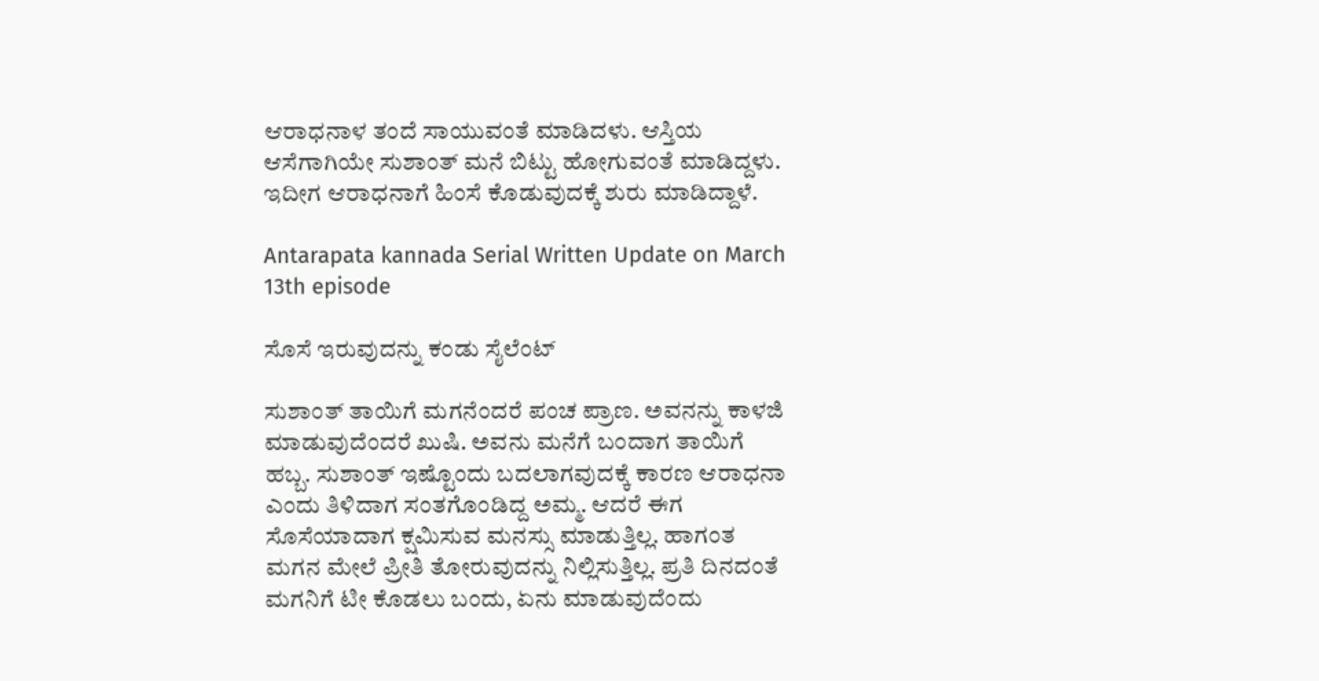ಆರಾಧನಾಳ ತಂದೆ ಸಾಯುವಂತೆ ಮಾಡಿದಳು. ಆಸ್ತಿಯ ಆಸೆಗಾಗಿಯೇ ಸುಶಾಂತ್ ಮನೆ ಬಿಟ್ಟು ಹೋಗುವಂತೆ ಮಾಡಿದ್ದಳು. ಇದೀಗ ಆರಾಧನಾಗೆ ಹಿಂಸೆ ಕೊಡುವುದಕ್ಕೆ ಶುರು ಮಾಡಿದ್ದಾಳೆ‌.

Antarapata kannada Serial Written Update on March 13th episode

ಸೊಸೆ ಇರುವುದನ್ನು ಕಂಡು ಸೈಲೆಂಟ್

ಸುಶಾಂತ್ ತಾಯಿಗೆ ಮಗನೆಂದರೆ ಪಂಚ ಪ್ರಾಣ. ಅವನನ್ನು ಕಾಳಜಿ ಮಾಡುವುದೆಂದರೆ ಖುಷಿ. ಅವನು ಮನೆಗೆ ಬಂದಾಗ ತಾಯಿಗೆ ಹಬ್ಬ. ಸುಶಾಂತ್ ಇಷ್ಟೊಂದು ಬದಲಾಗವುದಕ್ಕೆ ಕಾರಣ ಆರಾಧನಾ ಎಂದು ತಿಳಿದಾಗ ಸಂತಗೊಂಡಿದ್ದ ಅಮ್ಮ. ಆದರೆ ಈಗ ಸೊಸೆಯಾದಾಗ ಕ್ಷಮಿಸುವ ಮನಸ್ಸು ಮಾಡುತ್ತಿಲ್ಲ. ಹಾಗಂತ ಮಗನ ಮೇಲೆ ಪ್ರೀತಿ ತೋರುವುದನ್ನು ನಿಲ್ಲಿಸುತ್ತಿಲ್ಲ. ಪ್ರತಿ ದಿನದಂತೆ ಮಗನಿಗೆ ಟೀ ಕೊಡಲು ಬಂದು, ಏನು ಮಾಡುವುದೆಂದು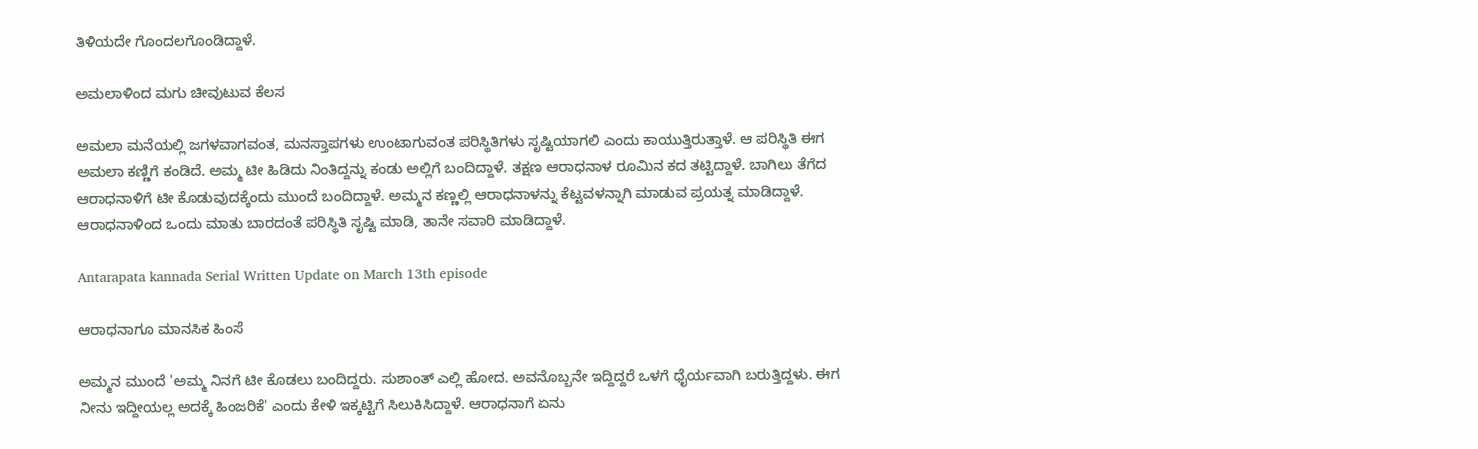ತಿಳಿಯದೇ ಗೊಂದಲಗೊಂಡಿದ್ದಾಳೆ.

ಅಮಲಾಳಿಂದ ಮಗು ಚೀವುಟುವ ಕೆಲಸ

ಅಮಲಾ ಮನೆಯಲ್ಲಿ ಜಗಳವಾಗವಂತ, ಮನಸ್ತಾಪಗಳು ಉಂಟಾಗುವಂತ ಪರಿಸ್ಥಿತಿಗಳು ಸೃಷ್ಟಿಯಾಗಲಿ ಎಂದು ಕಾಯುತ್ತಿರುತ್ತಾಳೆ. ಆ ಪರಿಸ್ಥಿತಿ ಈಗ ಅಮಲಾ ಕಣ್ಣಿಗೆ ಕಂಡಿದೆ. ಅಮ್ಮ ಟೀ ಹಿಡಿದು ನಿಂತಿದ್ದನ್ನು ಕಂಡು ಅಲ್ಲಿಗೆ ಬಂದಿದ್ದಾಳೆ. ತಕ್ಷಣ ಆರಾಧನಾಳ ರೂಮಿನ ಕದ ತಟ್ಟಿದ್ದಾಳೆ. ಬಾಗಿಲು ತೆಗೆದ ಆರಾಧನಾಳಿಗೆ ಟೀ ಕೊಡುವುದಕ್ಕೆಂದು ಮುಂದೆ ಬಂದಿದ್ದಾಳೆ. ಅಮ್ಮನ ಕಣ್ಣಲ್ಲಿ ಆರಾಧನಾಳನ್ನು ಕೆಟ್ಟವಳನ್ನಾಗಿ ಮಾಡುವ ಪ್ರಯತ್ನ ಮಾಡಿದ್ದಾಳೆ. ಆರಾಧನಾಳಿಂದ ಒಂದು ಮಾತು ಬಾರದಂತೆ ಪರಿಸ್ಥಿತಿ ಸೃಷ್ಟಿ ಮಾಡಿ, ತಾನೇ ಸವಾರಿ ಮಾಡಿದ್ದಾಳೆ.

Antarapata kannada Serial Written Update on March 13th episode

ಆರಾಧನಾಗೂ ಮಾನಸಿಕ ಹಿಂಸೆ

ಅಮ್ಮನ ಮುಂದೆ 'ಅಮ್ಮ ನಿನಗೆ ಟೀ ಕೊಡಲು ಬಂದಿದ್ದರು. ಸುಶಾಂತ್ ಎಲ್ಲಿ ಹೋದ. ಅವನೊಬ್ಬನೇ ಇದ್ದಿದ್ದರೆ ಒಳಗೆ ಧೈರ್ಯವಾಗಿ ಬರುತ್ತಿದ್ದಳು. ಈಗ ನೀನು ಇದ್ದೀಯಲ್ಲ ಅದಕ್ಕೆ ಹಿಂಜರಿಕೆ' ಎಂದು ಕೇಳಿ ಇಕ್ಕಟ್ಟಿಗೆ ಸಿಲುಕಿಸಿದ್ದಾಳೆ. ಆರಾಧನಾಗೆ ಏನು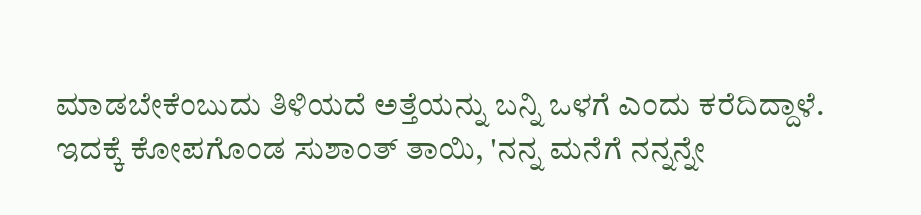ಮಾಡಬೇಕೆಂಬುದು ತಿಳಿಯದೆ ಅತ್ತೆಯನ್ನು ಬನ್ನಿ ಒಳಗೆ ಎಂದು ಕರೆದಿದ್ದಾಳೆ. ಇದಕ್ಕೆ ಕೋಪಗೊಂಡ ಸುಶಾಂತ್ ತಾಯಿ, 'ನನ್ನ ಮನೆಗೆ ನನ್ನನ್ನೇ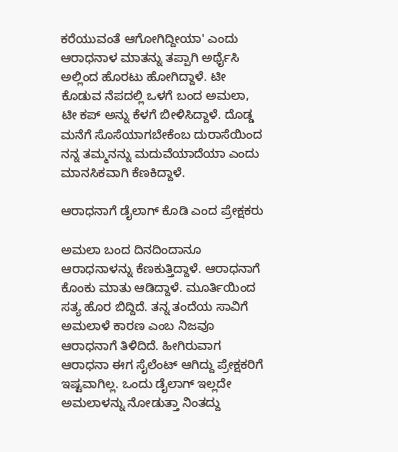ಕರೆಯುವಂತೆ ಆಗೋಗಿದ್ದೀಯಾ' ಎಂದು ಆರಾಧನಾಳ ಮಾತನ್ನು ತಪ್ಪಾಗಿ ಅರ್ಥೈಸಿ ಅಲ್ಲಿಂದ ಹೊರಟು ಹೋಗಿದ್ದಾಳೆ. ಟೀ ಕೊಡುವ ನೆಪದಲ್ಲಿ ಒಳಗೆ ಬಂದ ಅಮಲಾ, ಟೀ ಕಪ್ ಅನ್ನು ಕೆಳಗೆ ಬೀಳಿಸಿದ್ದಾಳೆ. ದೊಡ್ಡ ಮನೆಗೆ ಸೊಸೆಯಾಗಬೇಕೆಂಬ ದುರಾಸೆಯಿಂದ ನನ್ನ ತಮ್ಮನನ್ನು ಮದುವೆಯಾದೆಯಾ ಎಂದು ಮಾನಸಿಕವಾಗಿ ಕೆಣಕಿದ್ದಾಳೆ.

ಆರಾಧನಾಗೆ ಡೈಲಾಗ್ ಕೊಡಿ ಎಂದ ಪ್ರೇಕ್ಷಕರು

ಅಮಲಾ ಬಂದ ದಿನದಿಂದಾನೂ ಆರಾಧನಾಳನ್ನು ಕೆಣಕುತ್ತಿದ್ದಾಳೆ. ಆರಾಧನಾಗೆ ಕೊಂಕು ಮಾತು ಆಡಿದ್ದಾಳೆ. ಮೂರ್ತಿಯಿಂದ ಸತ್ಯ ಹೊರ ಬಿದ್ದಿದೆ. ತನ್ನ ತಂದೆಯ ಸಾವಿಗೆ ಅಮಲಾಳೆ ಕಾರಣ ಎಂಬ ನಿಜವೂ ಆರಾಧನಾಗೆ ತಿಳಿದಿದೆ. ಹೀಗಿರುವಾಗ ಆರಾಧನಾ ಈಗ ಸೈಲೆಂಟ್ ಆಗಿದ್ದು ಪ್ರೇಕ್ಷಕರಿಗೆ ಇಷ್ಟವಾಗಿಲ್ಲ‌. ಒಂದು ಡೈಲಾಗ್ ಇಲ್ಲದೇ ಅಮಲಾಳನ್ನು ನೋಡುತ್ತಾ ನಿಂತದ್ದು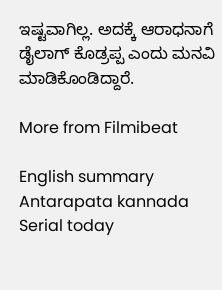ಇಷ್ಟವಾಗಿಲ್ಲ. ಅದಕ್ಕೆ ಆರಾಧನಾಗೆ ಡೈಲಾಗ್ ಕೊಡ್ರಪ್ಪ ಎಂದು ಮನವಿ ಮಾಡಿಕೊಂಡಿದ್ದಾರೆ.

More from Filmibeat

English summary
Antarapata kannada Serial today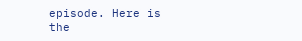episode. Here is the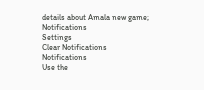details about Amala new game;
Notifications
Settings
Clear Notifications
Notifications
Use the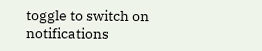toggle to switch on notifications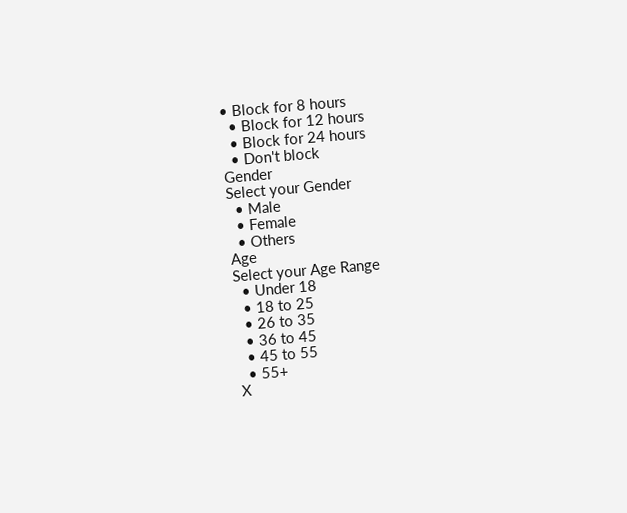• Block for 8 hours
  • Block for 12 hours
  • Block for 24 hours
  • Don't block
Gender
Select your Gender
  • Male
  • Female
  • Others
Age
Select your Age Range
  • Under 18
  • 18 to 25
  • 26 to 35
  • 36 to 45
  • 45 to 55
  • 55+
X